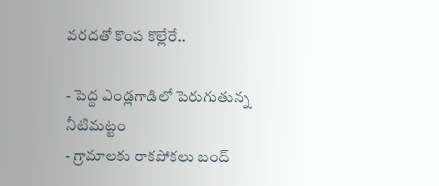వరదతో కొంప కొల్లేరే..

- పెద్ద ఎండ్లగాడిలో పెరుగుతున్న నీటిమట్టం
- గ్రామాలకు రాకపోకలు బంద్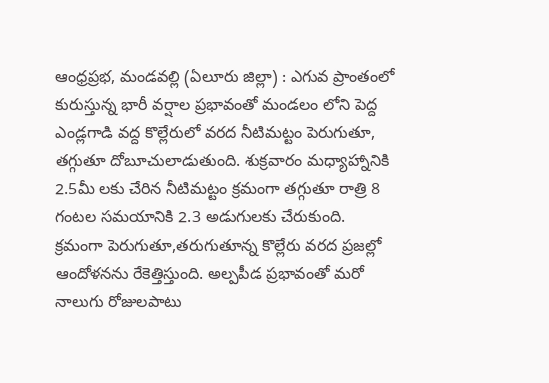ఆంధ్రప్రభ, మండవల్లి (ఏలూరు జిల్లా) : ఎగువ ప్రాంతంలో కురుస్తున్న భారీ వర్షాల ప్రభావంతో మండలం లోని పెద్ద ఎండ్లగాడి వద్ద కొల్లేరులో వరద నీటిమట్టం పెరుగుతూ, తగ్గుతూ దోబూచులాడుతుంది. శుక్రవారం మధ్యాహ్నానికి 2.5మీ లకు చేరిన నీటిమట్టం క్రమంగా తగ్గుతూ రాత్రి 8 గంటల సమయానికి 2.3 అడుగులకు చేరుకుంది.
క్రమంగా పెరుగుతూ,తరుగుతూన్న కొల్లేరు వరద ప్రజల్లో ఆందోళనను రేకెత్తిస్తుంది. అల్పపీడ ప్రభావంతో మరో నాలుగు రోజులపాటు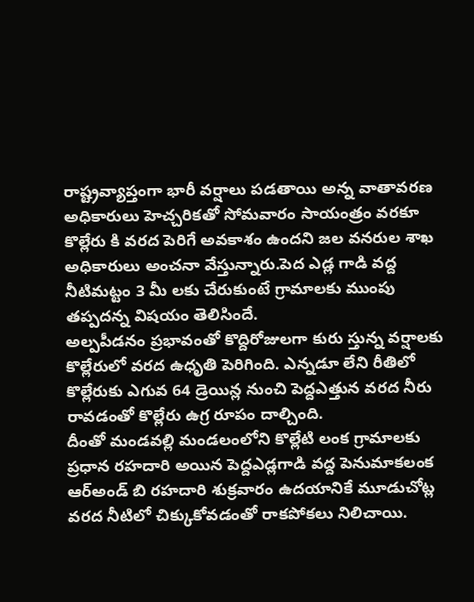రాష్ట్రవ్యాప్తంగా భారీ వర్షాలు పడతాయి అన్న వాతావరణ అధికారులు హెచ్చరికతో సోమవారం సాయంత్రం వరకూ కొల్లేరు కి వరద పెరిగే అవకాశం ఉందని జల వనరుల శాఖ అధికారులు అంచనా వేస్తున్నారు.పెద ఎడ్ల గాడి వద్ద నీటిమట్టం 3 మీ లకు చేరుకుంటే గ్రామాలకు ముంపు తప్పదన్న విషయం తెలిసిందే.
అల్పపీడనం ప్రభావంతో కొద్దిరోజులగా కురు స్తున్న వర్షాలకు కొల్లేరులో వరద ఉధృతి పెరిగింది. ఎన్నడూ లేని రీతిలో కొల్లేరుకు ఎగువ 64 డ్రెయిన్ల నుంచి పెద్దఎత్తున వరద నీరు రావడంతో కొల్లేరు ఉగ్ర రూపం దాల్చింది.
దీంతో మండవల్లి మండలంలోని కొల్లేటి లంక గ్రామాలకు ప్రధాన రహదారి అయిన పెద్దఎడ్లగాడి వద్ద పెనుమాకలంక ఆర్అండ్ బి రహదారి శుక్రవారం ఉదయానికే మూడుచోట్ల వరద నీటిలో చిక్కుకోవడంతో రాకపోకలు నిలిచాయి.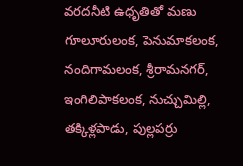వరదనీటి ఉధృతితో మణు గూలూరులంక, పెనుమాకలంక, నందిగామలంక, శ్రీరామనగర్, ఇంగిలిపాకలంక, నుచ్చుమిల్లి, తక్కిళ్లపాడు, పుల్లపర్రు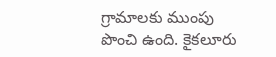గ్రామాలకు ముంపు పొంచి ఉంది. కైకలూరు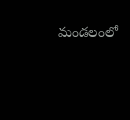మండలంలో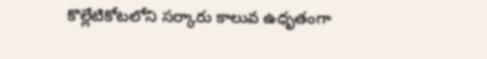కొల్లేటికోటలోని సర్కారు కాలువ ఉధృతంగా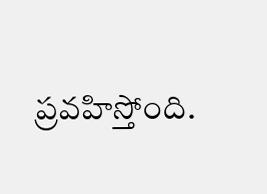ప్రవహిస్తోంది.